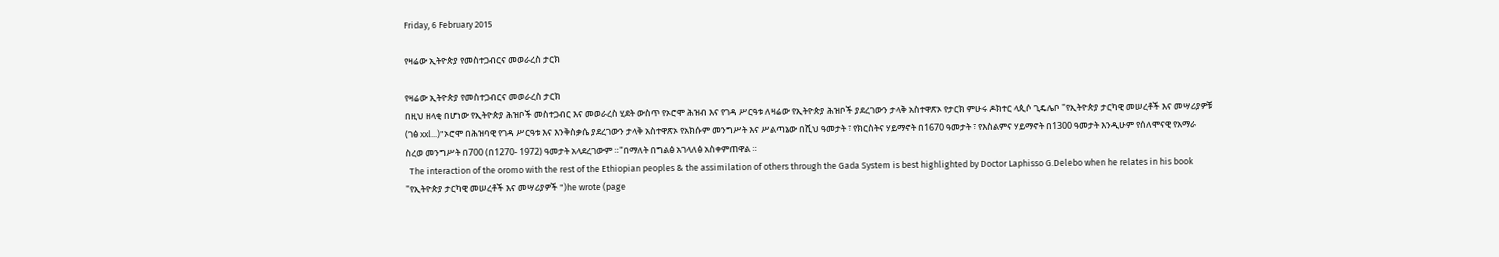Friday, 6 February 2015

የዛሬው ኢትዮጵያ የመስተጋብርና መወራረስ ታርክ

የዛሬው ኢትዮጵያ የመስተጋብርና መወራረስ ታርክ
በዚህ ዘላቂ በሆነው የኢትዮጵያ ሕዝቦች መስተጋብር እና መወራረስ ሂደት ውስጥ የኦሮሞ ሕዝብ እና የገዳ ሥርዓቱ ለዛሬው የኢትዮጵያ ሕዝቦች ያደረገውን ታላቅ አስተዋጽኦ የታርክ ምሁሩ ዶክተር ላጲሶ ጊዴሌቦ "የኢትዮጵያ ታርካዊ መሠረቶች እና መሣሪያዎቹ (ገፅ xxl...)"ኦሮሞ በሕዝባዊ የገዳ ሥርዓቱ እና እንቅስቃሴ ያደረገውን ታላቅ አስተዋጽኦ የአክሱም መንግሥት እና ሥልጣኔው በሺህ ዓመታት ፣ የክርስትና ሃይማኖት በ1670 ዓመታት ፣ የእስልምና ሃይማኖት በ1300 ዓመታት እንዲሁም የሰለሞናዊ የአማራ ስረወ መንግሥት በ700 (በ1270- 1972) ዓመታት አላደረገውም ።"በማለት በግልፅ አገላለፅ አስቀምጠዋል ።
  The interaction of the oromo with the rest of the Ethiopian peoples & the assimilation of others through the Gada System is best highlighted by Doctor Laphisso G.Delebo when he relates in his book "የኢትዮጵያ ታርካዊ መሠረቶች እና መሣሪያዎች ")he wrote (page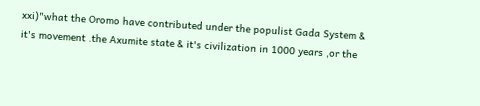xxi)"what the Oromo have contributed under the populist Gada System & it's movement .the Axumite state & it's civilization in 1000 years ,or the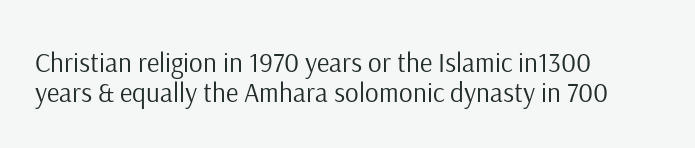Christian religion in 1970 years or the Islamic in1300 years & equally the Amhara solomonic dynasty in 700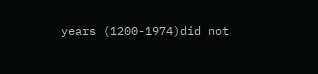years (1200-1974)did not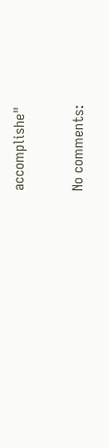accomplishe"

No comments: